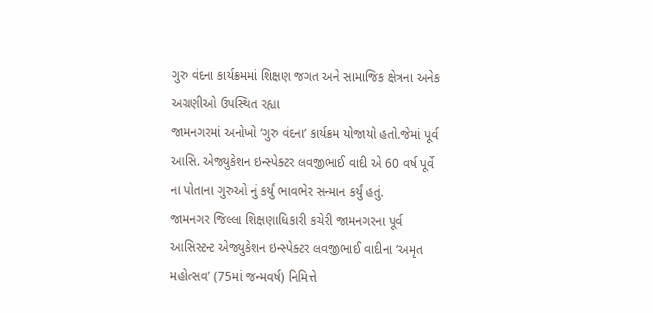ગુરુ વંદના કાર્યક્રમમાં શિક્ષણ જગત અને સામાજિક ક્ષેત્રના અનેક અગ્રણીઓ ઉપસ્થિત રહ્યા
જામનગરમાં અનોખો ‘ગુરુ વંદના’ કાર્યક્રમ યોજાયો હતો.જેમાં પૂર્વ આસિ. એજ્યુકેશન ઇન્સ્પેક્ટર લવજીભાઈ વાદી એ 60 વર્ષ પૂર્વે ના પોતાના ગુરુઓ નું કર્યું ભાવભેર સન્માન કર્યું હતું.
જામનગર જિલ્લા શિક્ષણાધિકારી કચેરી જામનગરના પૂર્વ આસિસ્ટન્ટ એજ્યુકેશન ઇન્સ્પેક્ટર લવજીભાઈ વાદીના ‘અમૃત મહોત્સવ’ (75માં જન્મવર્ષ) નિમિત્તે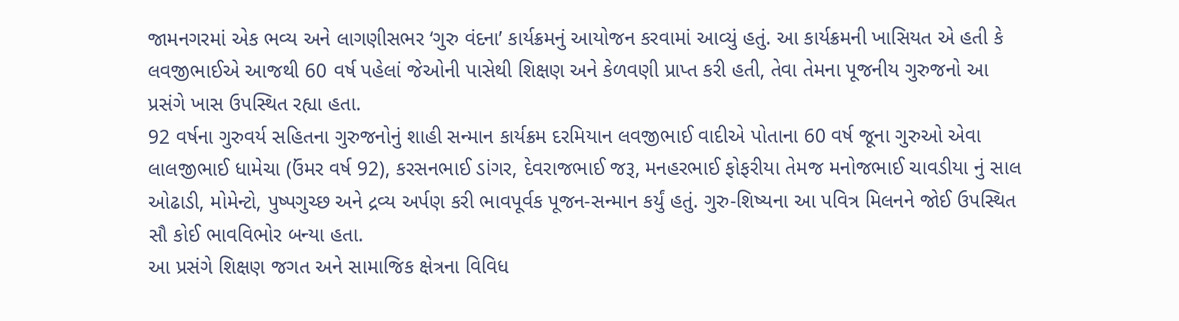જામનગરમાં એક ભવ્ય અને લાગણીસભર ‘ગુરુ વંદના’ કાર્યક્રમનું આયોજન કરવામાં આવ્યું હતું. આ કાર્યક્રમની ખાસિયત એ હતી કે લવજીભાઈએ આજથી 60 વર્ષ પહેલાં જેઓની પાસેથી શિક્ષણ અને કેળવણી પ્રાપ્ત કરી હતી, તેવા તેમના પૂજનીય ગુરુજનો આ પ્રસંગે ખાસ ઉપસ્થિત રહ્યા હતા.
92 વર્ષના ગુરુવર્ય સહિતના ગુરુજનોનું શાહી સન્માન કાર્યક્રમ દરમિયાન લવજીભાઈ વાદીએ પોતાના 60 વર્ષ જૂના ગુરુઓ એવા લાલજીભાઈ ધામેચા (ઉંમર વર્ષ 92), કરસનભાઈ ડાંગર, દેવરાજભાઈ જરૂ, મનહરભાઈ ફોફરીયા તેમજ મનોજભાઈ ચાવડીયા નું સાલ ઓઢાડી, મોમેન્ટો, પુષ્પગુચ્છ અને દ્રવ્ય અર્પણ કરી ભાવપૂર્વક પૂજન-સન્માન કર્યું હતું. ગુરુ-શિષ્યના આ પવિત્ર મિલનને જોઈ ઉપસ્થિત સૌ કોઈ ભાવવિભોર બન્યા હતા.
આ પ્રસંગે શિક્ષણ જગત અને સામાજિક ક્ષેત્રના વિવિધ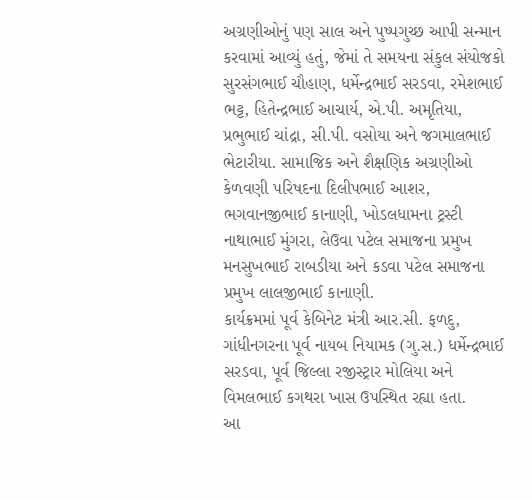અગ્રણીઓનું પણ સાલ અને પુષ્પગુચ્છ આપી સન્માન કરવામાં આવ્યું હતું, જેમાં તે સમયના સંકુલ સંયોજકો સુરસંગભાઈ ચૌહાણ, ધર્મેન્દ્રભાઈ સરડવા, રમેશભાઈ ભટ્ટ, હિતેન્દ્રભાઈ આચાર્ય, એ.પી. અમૃતિયા, પ્રભુભાઈ ચાંદ્રા, સી.પી. વસોયા અને જગમાલભાઈ ભેટારીયા. સામાજિક અને શૈક્ષણિક અગ્રણીઓ કેળવણી પરિષદના દિલીપભાઈ આશર, ભગવાનજીભાઈ કાનાણી, ખોડલધામના ટ્રસ્ટી નાથાભાઈ મુંગરા, લેઉવા પટેલ સમાજના પ્રમુખ મનસુખભાઈ રાબડીયા અને કડવા પટેલ સમાજના પ્રમુખ લાલજીભાઈ કાનાણી.
કાર્યક્રમમાં પૂર્વ કેબિનેટ મંત્રી આર.સી. ફળદુ, ગાંધીનગરના પૂર્વ નાયબ નિયામક (ગુ.સ.) ધર્મેન્દ્રભાઈ સરડવા, પૂર્વ જિલ્લા રજીસ્ટ્રાર મોલિયા અને વિમલભાઈ કગથરા ખાસ ઉપસ્થિત રહ્યા હતા.
આ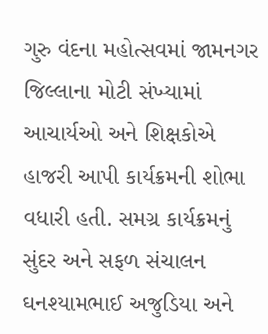ગુરુ વંદના મહોત્સવમાં જામનગર જિલ્લાના મોટી સંખ્યામાં આચાર્યઓ અને શિક્ષકોએ હાજરી આપી કાર્યક્રમની શોભા વધારી હતી. સમગ્ર કાર્યક્રમનું સુંદર અને સફળ સંચાલન ઘનશ્યામભાઈ અજુડિયા અને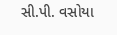સી.પી. વસોયા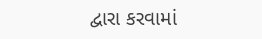દ્વારા કરવામાં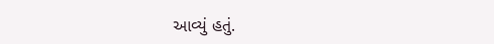આવ્યું હતું.